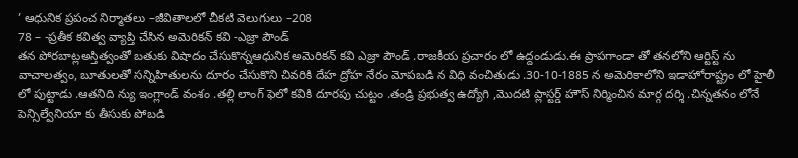’ ఆధునిక ప్రపంచ నిర్మాతలు –జీవితాలలో చీకటి వెలుగులు –208
78 – -ప్రతీక కవిత్వ వ్యాప్తి చేసిన అమెరికన్ కవి -ఎజ్రా పౌండ్
తన పోరబాట్లఅస్తిత్వంతో బతుకు విషాదం చేసుకొన్నఆధునిక అమెరికన్ కవి ఎజ్రా పౌండ్ .రాజకీయ ప్రచారం లో ఉద్దండుడు.ఈ ప్రాపగాండా తో తనలోని ఆర్టిస్ట్ ను వాచాలత్వం, బూతులతో సన్నిహితులను దూరం చేసుకొని చివరికి దేహ ద్రోహ నేరం మోపబడి న విధి వంచితుడు .30-10-1885 న అమెరికాలోని ఇడాహోరాష్ట్రం లో హైలీ లో పుట్టాడు .ఆతనిది న్యు ఇంగ్లాండ్ వంశం .తల్లి లాంగ్ ఫెలో కవికి దూరపు చుట్టం .తండ్రి ప్రభుత్వ ఉద్యోగి ,మొదటి ప్లాస్టర్డ్ హౌస్ నిర్మించిన మార్గ దర్శి .చిన్నతనం లోనే పెన్సిల్వేనియా కు తీసుకు పోబడి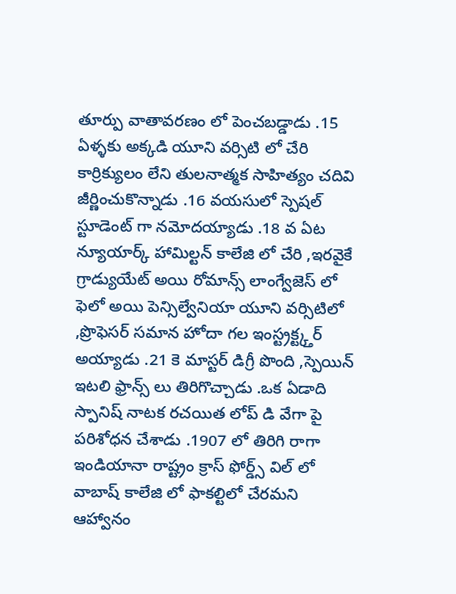తూర్పు వాతావరణం లో పెంచబడ్డాడు .15 ఏళ్ళకు అక్కడి యూని వర్సిటి లో చేరి కార్రిక్యులం లేని తులనాత్మక సాహిత్యం చదివి జీర్ణించుకొన్నాడు .16 వయసులో స్పెషల్ స్టూడెంట్ గా నమోదయ్యాడు .18 వ ఏట న్యూయార్క్ హామిల్టన్ కాలేజి లో చేరి ,ఇరవైకే గ్రాడ్యుయేట్ అయి రోమాన్స్ లాంగ్వేజెస్ లో ఫెలో అయి పెన్సిల్వేనియా యూని వర్సిటిలో ,ప్రొఫెసర్ సమాన హోదా గల ఇంస్ట్రక్ట్క్తర్ అయ్యాడు .21 కె మాస్టర్ డిగ్రీ పొంది ,స్పెయిన్ ఇటలి ఫ్రాన్స్ లు తిరిగొచ్చాడు .ఒక ఏడాది స్పానిష్ నాటక రచయిత లోప్ డి వేగా పై పరిశోధన చేశాడు .1907 లో తిరిగి రాగా ఇండియానా రాష్ట్రం క్రాస్ ఫోర్డ్స్ విల్ లో వాబాష్ కాలేజి లో ఫాకల్టిలో చేరమని ఆహ్వానం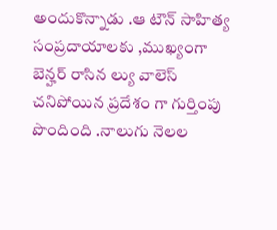అందుకొన్నాడు .ఆ టౌన్ సాహిత్య సంప్రదాయాలకు ,ముఖ్యంగా బెన్హర్ రాసిన ల్యు వాలెస్ చనిపోయిన ప్రదేశం గా గుర్తింపు పొందింది .నాలుగు నెలల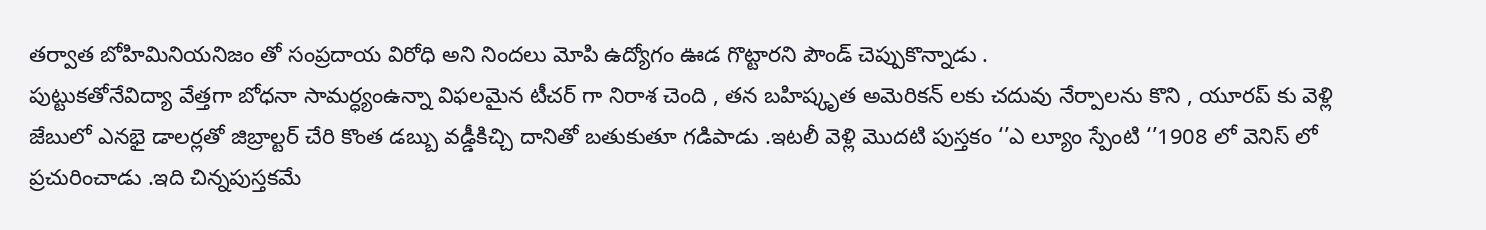తర్వాత బోహిమినియనిజం తో సంప్రదాయ విరోధి అని నిందలు మోపి ఉద్యోగం ఊడ గొట్టారని పౌండ్ చెప్పుకొన్నాడు .
పుట్టుకతోనేవిద్యా వేత్తగా బోధనా సామర్ధ్యంఉన్నా విఫలమైన టీచర్ గా నిరాశ చెంది , తన బహిష్కృత అమెరికన్ లకు చదువు నేర్పాలను కొని , యూరప్ కు వెళ్లి జేబులో ఎనభై డాలర్లతో జిబ్రాల్టర్ చేరి కొంత డబ్బు వడ్డీకిచ్చి దానితో బతుకుతూ గడిపాడు .ఇటలీ వెళ్లి మొదటి పుస్తకం ‘’ఎ ల్యూం స్పేంటి ‘’1908 లో వెనిస్ లో ప్రచురించాడు .ఇది చిన్నపుస్తకమే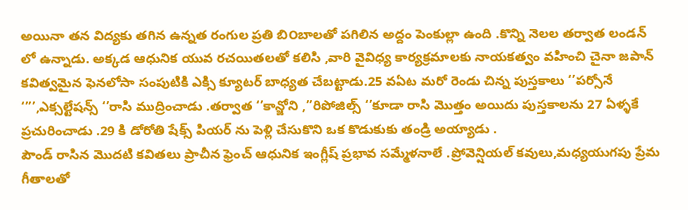అయినా తన విద్యకు తగిన ఉన్నత రంగుల ప్రతి బి౦బాలతో పగిలిన అద్దం పెంకుల్లా ఉంది .కొన్ని నెలల తర్వాత లండన్ లో ఉన్నాడు. అక్కడ ఆధునిక యువ రచయితలతో కలిసి ,వారి వైవిధ్య కార్యక్రమాలకు నాయకత్వం వహించి చైనా జపాన్ కవిత్వమైన ఫెనలోసా సంపుటికి ఎక్సి క్యూటర్ బాధ్యత చేబట్టాడు.25 వఏట మరో రెండు చిన్న పుస్తకాలు ‘’పర్సోనే ‘’’’,ఎక్సల్టేషన్స్ ‘’రాసి ముద్రించాడు .తర్వాత ‘’కాన్జోని ,’’రిపోజిల్స్ ‘’కూడా రాసి మొత్తం అయిదు పుస్తకాలను 27 ఏళ్ళకే ప్రచురించాడు .29 కి డోరోతి షేక్స్ పియర్ ను పెళ్లి చేసుకొని ఒక కొడుకుకు తండ్రి అయ్యాడు .
పౌండ్ రాసిన మొదటి కవితలు ప్రాచీన ఫ్రెంచ్ ఆధునిక ఇంగ్లీష్ ప్రభావ సమ్మేళనాలే .ప్రోవెన్షియల్ కవులు,మధ్యయుగపు ప్రేమ గీతాలతో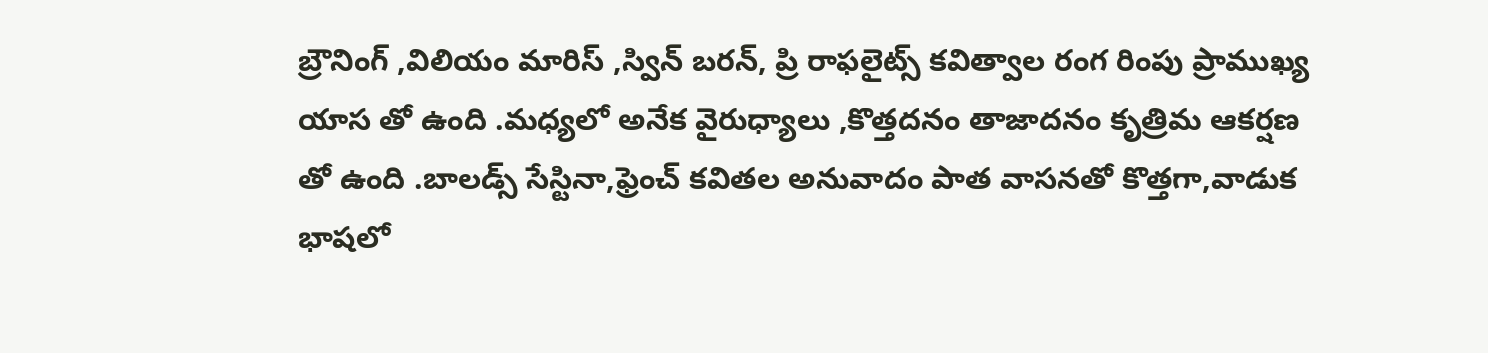బ్రౌనింగ్ ,విలియం మారిస్ ,స్విన్ బరన్, ప్రి రాఫలైట్స్ కవిత్వాల రంగ రింపు ప్రాముఖ్య యాస తో ఉంది .మధ్యలో అనేక వైరుధ్యాలు ,కొత్తదనం తాజాదనం కృత్రిమ ఆకర్షణ తో ఉంది .బాలడ్స్ సేస్టినా,ఫ్రెంచ్ కవితల అనువాదం పాత వాసనతో కొత్తగా,వాడుక భాషలో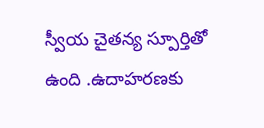స్వీయ చైతన్య స్పూర్తితో ఉంది .ఉదాహరణకు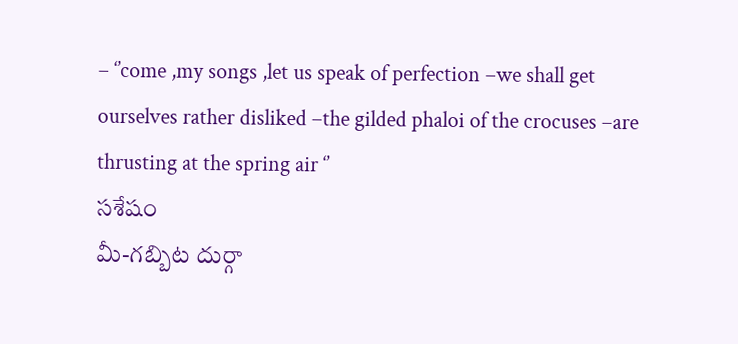– ‘’come ,my songs ,let us speak of perfection –we shall get ourselves rather disliked –the gilded phaloi of the crocuses –are thrusting at the spring air ‘’
సశేషం
మీ-గబ్బిట దుర్గా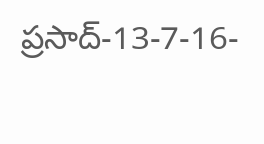ప్రసాద్-13-7-16-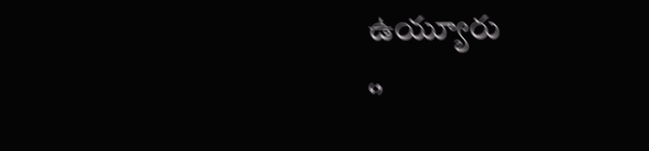ఉయ్యూరు
‘’